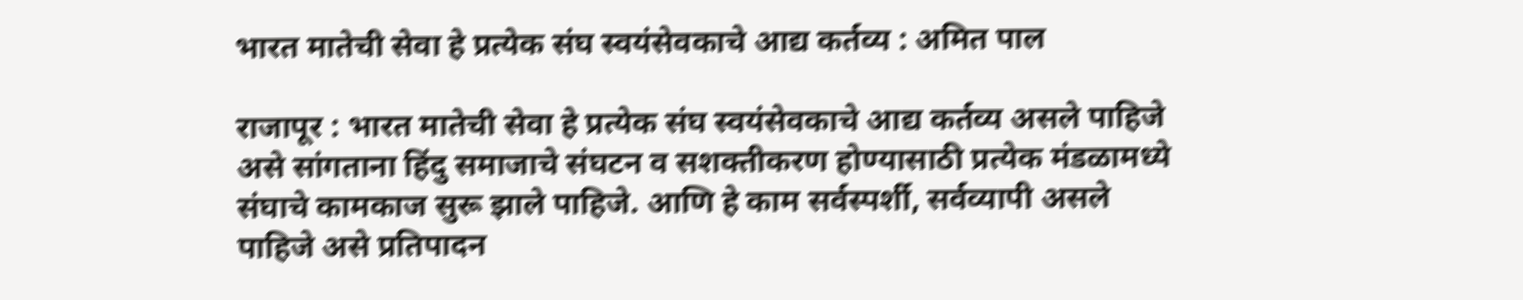भारत मातेची सेवा हे प्रत्येक संघ स्वयंसेवकाचे आद्य कर्तव्य : अमित पाल

राजापूर : भारत मातेची सेवा हे प्रत्येक संघ स्वयंसेवकाचे आद्य कर्तव्य असले पाहिजे असे सांगताना हिंदु समाजाचे संघटन व सशक्तीकरण होण्यासाठी प्रत्येक मंडळामध्ये संघाचे कामकाज सुरू झाले पाहिजे. आणि हे काम सर्वस्पर्शी, सर्वव्यापी असले पाहिजे असे प्रतिपादन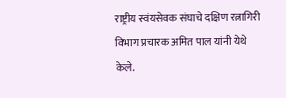राष्ट्रीय स्वंयसेवक संघाचे दक्षिण रत्नागिरी विभाग प्रचारक अमित पाल यांनी येथे केले.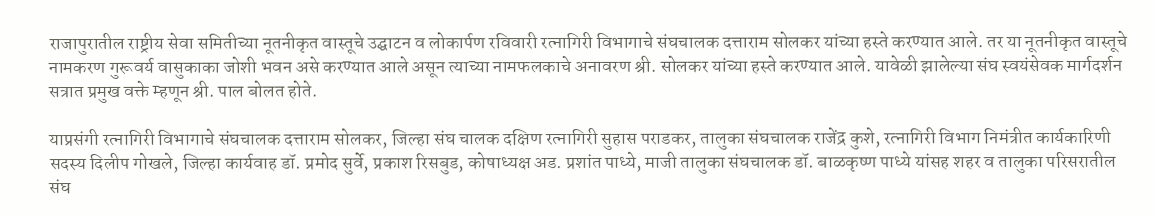राजापुरातील राष्ट्रीय सेवा समितीच्या नूतनीकृत वास्तूचे उद्घाटन व लोकार्पण रविवारी रत्नागिरी विभागाचे संघचालक दत्ताराम सोलकर यांच्या हस्ते करण्यात आले. तर या नूतनीकृत वास्तूचे नामकरण गुरूवर्य वासुकाका जोशी भवन असे करण्यात आले असून त्याच्या नामफलकाचे अनावरण श्री. सोलकर यांच्या हस्ते करण्यात आले. यावेळी झालेल्या संघ स्वयंसेवक मार्गदर्शन सत्रात प्रमुख वक्ते म्हणून श्री. पाल बोलत होते.

याप्रसंगी रत्नागिरी विभागाचे संघचालक दत्ताराम सोलकर, जिल्हा संघ चालक दक्षिण रत्नागिरी सुहास पराडकर, तालुका संघचालक राजेंद्र कुशे, रत्नागिरी विभाग निमंत्रीत कार्यकारिणी सदस्य दिलीप गोखले, जिल्हा कार्यवाह डॉ. प्रमोद सुर्वे, प्रकाश रिसबुड, कोषाध्यक्ष अड. प्रशांत पाध्ये, माजी तालुका संघचालक डॉ. बाळकृष्ण पाध्ये यांसह शहर व तालुका परिसरातील संघ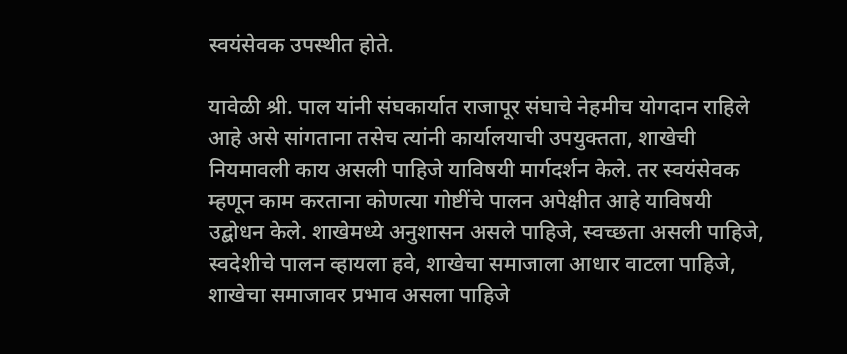स्वयंसेवक उपस्थीत होते.

यावेळी श्री. पाल यांनी संघकार्यात राजापूर संघाचे नेहमीच योगदान राहिले आहे असे सांगताना तसेच त्यांनी कार्यालयाची उपयुक्तता, शाखेची नियमावली काय असली पाहिजे याविषयी मार्गदर्शन केले. तर स्वयंसेवक म्हणून काम करताना कोणत्या गोष्टींचे पालन अपेक्षीत आहे याविषयी उद्बोधन केले. शाखेमध्ये अनुशासन असले पाहिजे, स्वच्छता असली पाहिजे, स्वदेशीचे पालन व्हायला हवे, शाखेचा समाजाला आधार वाटला पाहिजे, शाखेचा समाजावर प्रभाव असला पाहिजे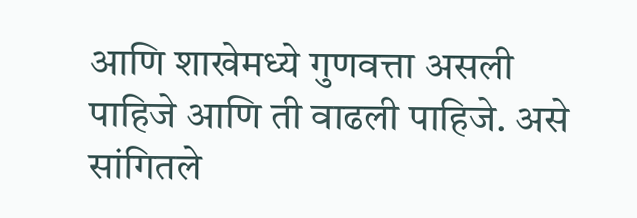आणि शाखेमध्ये गुणवत्ता असली पाहिजे आणि ती वाढली पाहिजे. असे सांगितले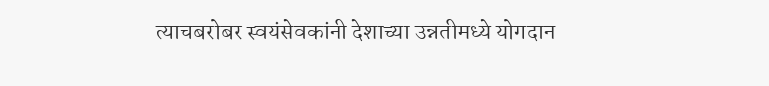त्याचबरोबर स्वयंसेवकांनी देशाच्या उन्नतीमध्ये योगदान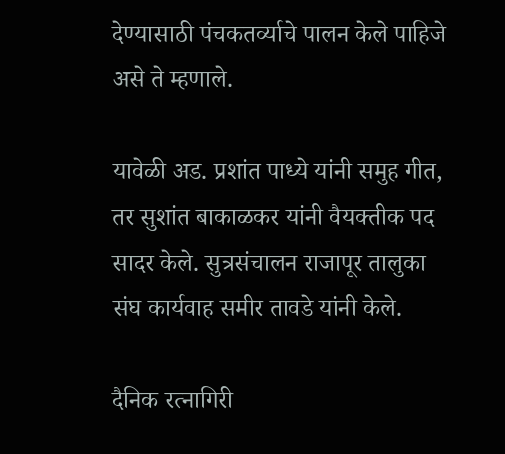देण्यासाठी पंचकतर्व्याचे पालन केले पाहिजे असे ते म्हणाले.

यावेळी अड. प्रशांत पाध्ये यांनी समुह गीत, तर सुशांत बाकाळकर यांनी वैयक्तीक पद सादर केले. सुत्रसंचालन राजापूर तालुका संघ कार्यवाह समीर तावडे यांनी केले.

दैनिक रत्नागिरी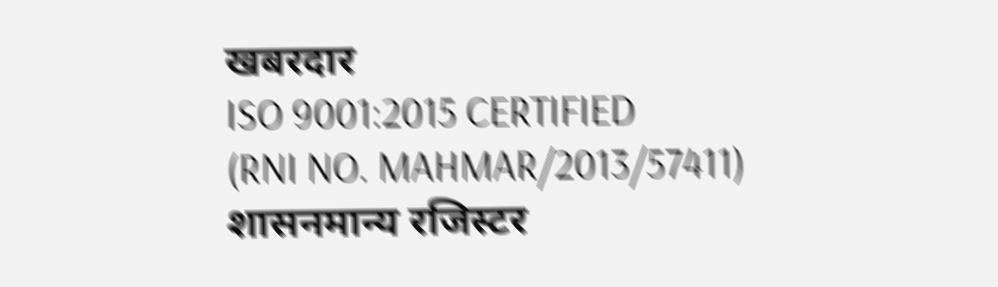खबरदार
ISO 9001:2015 CERTIFIED
(RNI NO. MAHMAR/2013/57411)
शासनमान्य रजिस्टर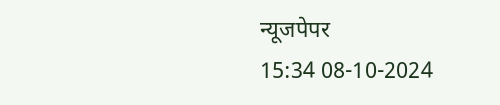न्यूजपेपर
15:34 08-10-2024